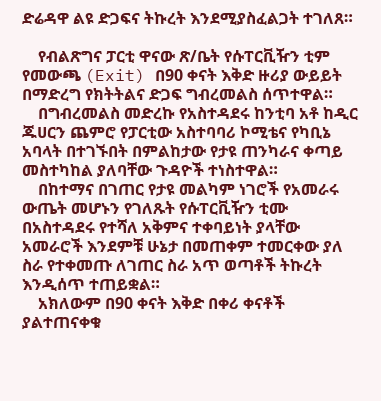ድሬዳዋ ልዩ ድጋፍና ትኩረት እንደሚያስፈልጋት ተገለጸ።

    የብልጽግና ፓርቲ ዋናው ጽ/ቤት የሱፐርቪዥን ቲም የመውጫ (Exit) በ90 ቀናት እቅድ ዙሪያ ውይይት በማድረግ የክትትልና ድጋፍ ግብረመልስ ሰጥተዋል።
    በግብረመልስ መድረኩ የአስተዳደሩ ከንቲባ አቶ ከዲር ጁሀርን ጨምሮ የፓርቲው አስተባባሪ ኮሚቴና የካቢኔ አባላት በተገኙበት በምልከታው የታዩ ጠንካራና ቀጣይ መስተካከል ያለባቸው ጉዳዮች ተነስተዋል።
    በከተማና በገጠር የታዩ መልካም ነገሮች የአመራሩ ውጤት መሆኑን የገለጹት የሱፐርቪዥን ቲሙ በአስተዳደሩ የተሻለ አቅምና ተቀባይነት ያላቸው አመራሮች እንደምቹ ሁኔታ በመጠቀም ተመርቀው ያለ ስራ የተቀመጡ ለገጠር ስራ አጥ ወጣቶች ትኩረት እንዲሰጥ ተጠይቋል።
    አክለውም በ90 ቀናት እቅድ በቀሪ ቀናቶች ያልተጠናቀቁ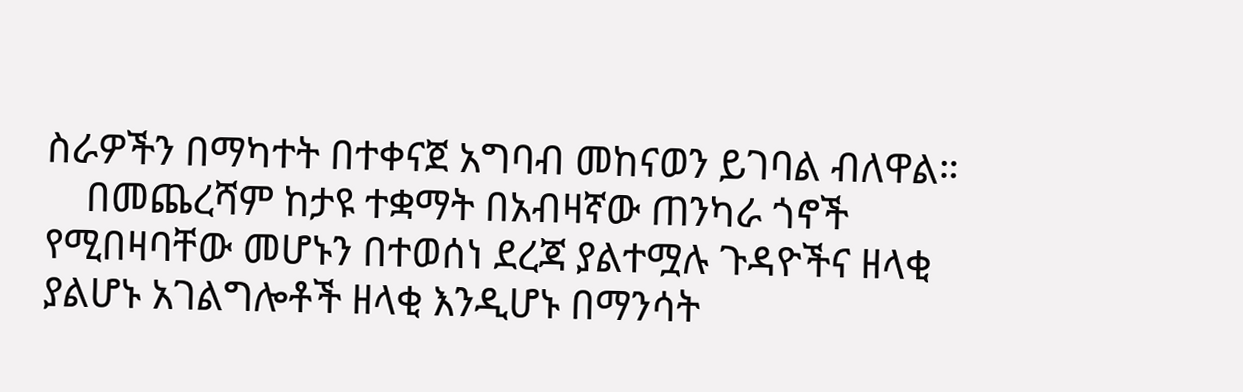ስራዎችን በማካተት በተቀናጀ አግባብ መከናወን ይገባል ብለዋል።
    በመጨረሻም ከታዩ ተቋማት በአብዛኛው ጠንካራ ጎኖች የሚበዛባቸው መሆኑን በተወሰነ ደረጃ ያልተሟሉ ጉዳዮችና ዘላቂ ያልሆኑ አገልግሎቶች ዘላቂ እንዲሆኑ በማንሳት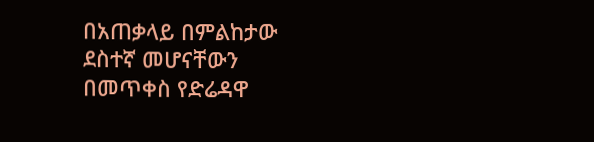በአጠቃላይ በምልከታው ደስተኛ መሆናቸውን በመጥቀስ የድሬዳዋ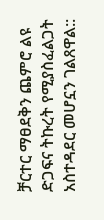ቻርተር ማፀደቅን ጨምሮ ልዩ ድጋፍና ትኩረት የሚያስፈልጋት አስተዳደር መሆኗን ገልጸዋል::